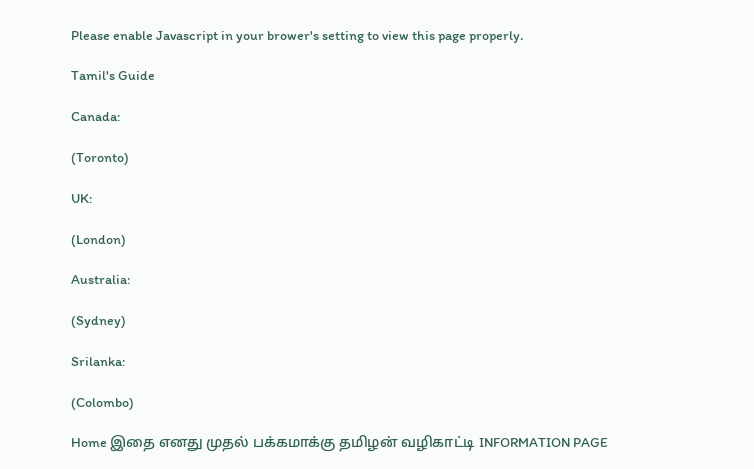Please enable Javascript in your brower's setting to view this page properly.

Tamil's Guide

Canada:

(Toronto)

UK:

(London)

Australia:

(Sydney)

Srilanka:

(Colombo)

Home இதை எனது முதல் பக்கமாக்கு தமிழன் வழிகாட்டி INFORMATION PAGE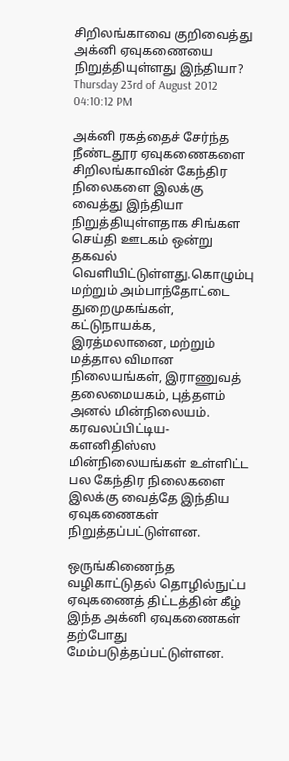சிறிலங்காவை குறிவைத்து அக்னி ஏவுகணையை நிறுத்தியுள்ளது இந்தியா?
Thursday 23rd of August 2012 04:10:12 PM

அக்னி ரகத்தைச் சேர்ந்த நீண்டதூர ஏவுகணைகளை சிறிலங்காவின் கேந்திர நிலைகளை இலக்கு வைத்து இந்தியா நிறுத்தியுள்ளதாக சிங்கள செய்தி ஊடகம் ஒன்று தகவல் வெளியிட்டுள்ளது.கொழும்பு மற்றும் அம்பாந்தோட்டை துறைமுகங்கள், கட்டுநாயக்க, இரத்மலானை, மற்றும் மத்தால விமான நிலையங்கள், இராணுவத் தலைமையகம், புத்தளம் அனல் மின்நிலையம். கரவலப்பிட்டிய- களனிதிஸ்ஸ மின்நிலையங்கள் உள்ளிட்ட பல கேந்திர நிலைகளை இலக்கு வைத்தே இந்திய ஏவுகணைகள் நிறுத்தப்பட்டுள்ளன.

ஒருங்கிணைந்த வழிகாட்டுதல் தொழில்நுட்ப ஏவுகணைத் திட்டத்தின் கீழ் இந்த அக்னி ஏவுகணைகள் தற்போது மேம்படுத்தப்பட்டுள்ளன.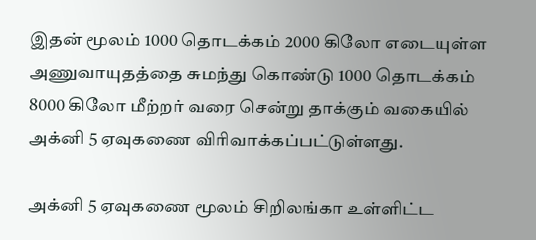இதன் மூலம் 1000 தொடக்கம் 2000 கிலோ எடையுள்ள அணுவாயுதத்தை சுமந்து கொண்டு 1000 தொடக்கம் 8000 கிலோ மீற்றர் வரை சென்று தாக்கும் வகையில் அக்னி 5 ஏவுகணை விரிவாக்கப்பட்டுள்ளது.

அக்னி 5 ஏவுகணை மூலம் சிறிலங்கா உள்ளிட்ட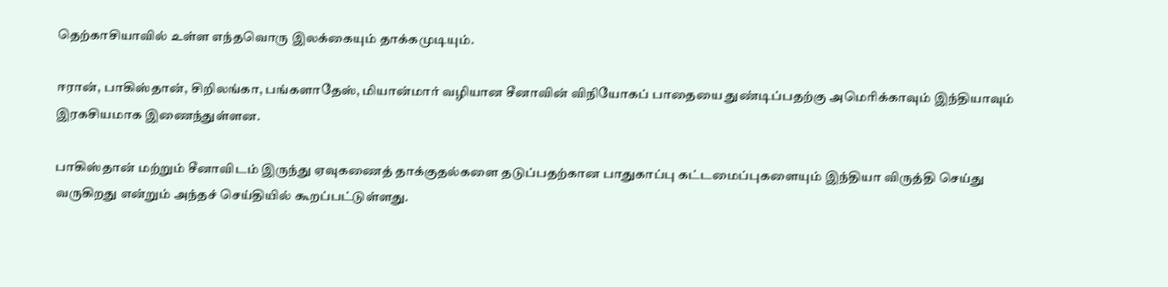தெற்காசியாவில் உள்ள எந்தவொரு இலக்கையும் தாக்கமுடியும்.

ஈரான், பாகிஸ்தான், சிறிலங்கா, பங்களாதேஸ், மியான்மார் வழியான சீனாவின் விநியோகப் பாதையை துண்டிப்பதற்கு அமெரிக்காவும் இந்தியாவும் இரகசியமாக இணைந்துள்ளன.

பாகிஸ்தான் மற்றும் சீனாவிடம் இருந்து ஏவுகணைத் தாக்குதல்களை தடுப்பதற்கான பாதுகாப்பு கட்டமைப்புகளையும் இந்தியா விருத்தி செய்து வருகிறது என்றும் அந்தச் செய்தியில் கூறப்பட்டுள்ளது.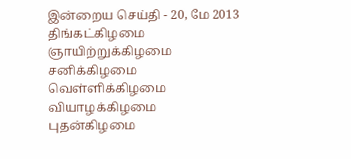இன்றைய செய்தி - 20, மே 2013 திங்கட்கிழமை
ஞாயிற்றுக்கிழமை சனிக்கிழமை
வெள்ளிக்கிழமை வியாழக்கிழமை
புதன்கிழமை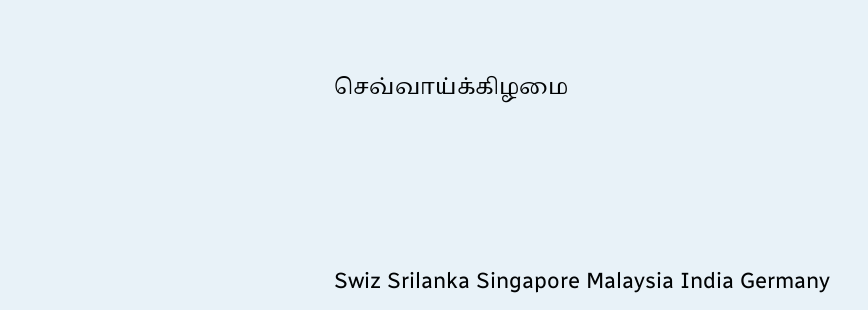செவ்வாய்க்கிழமை





Swiz Srilanka Singapore Malaysia India Germany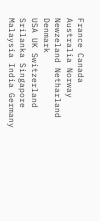France Canada Australia Norway Newzeland Netharland Denmark
USA UK Switzerland Srilanka Singapore Malaysia India Germany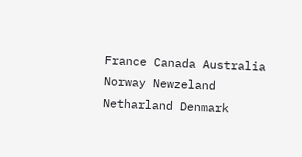France Canada Australia Norway Newzeland Netharland Denmark